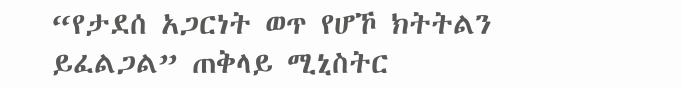“የታደሰ አጋርነት ወጥ የሆኾ ክትትልን ይፈልጋል” ጠቅላይ ሚኒስትር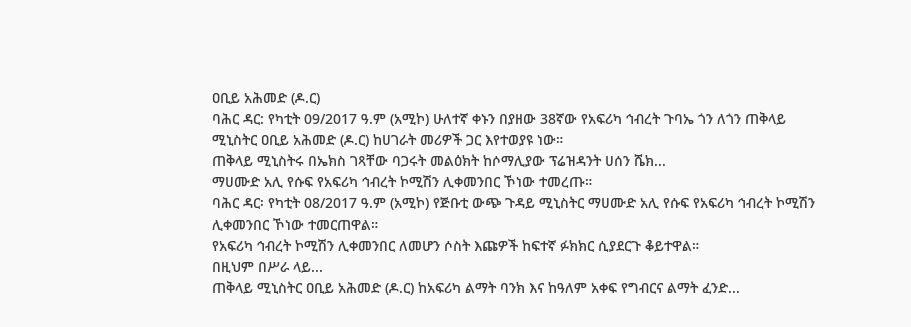ዐቢይ አሕመድ (ዶ.ር)
ባሕር ዳር: የካቲት 09/2017 ዓ.ም (አሚኮ) ሁለተኛ ቀኑን በያዘው 38ኛው የአፍሪካ ኅብረት ጉባኤ ጎን ለጎን ጠቅላይ ሚኒስትር ዐቢይ አሕመድ (ዶ.ር) ከሀገራት መሪዎች ጋር እየተወያዩ ነው።
ጠቅላይ ሚኒስትሩ በኤክስ ገጻቸው ባጋሩት መልዕክት ከሶማሊያው ፕሬዝዳንት ሀሰን ሼክ...
ማሀሙድ አሊ የሱፍ የአፍሪካ ኅብረት ኮሚሽን ሊቀመንበር ኾነው ተመረጡ።
ባሕር ዳር፡ የካቲት 08/2017 ዓ.ም (አሚኮ) የጅቡቲ ውጭ ጉዳይ ሚኒስትር ማሀሙድ አሊ የሱፍ የአፍሪካ ኅብረት ኮሚሽን ሊቀመንበር ኾነው ተመርጠዋል።
የአፍሪካ ኅብረት ኮሚሽን ሊቀመንበር ለመሆን ሶስት እጩዎች ከፍተኛ ፉክክር ሲያደርጉ ቆይተዋል።
በዚህም በሥራ ላይ...
ጠቅላይ ሚኒስትር ዐቢይ አሕመድ (ዶ.ር) ከአፍሪካ ልማት ባንክ እና ከዓለም አቀፍ የግብርና ልማት ፈንድ...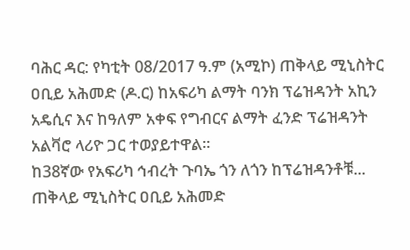ባሕር ዳር: የካቲት 08/2017 ዓ.ም (አሚኮ) ጠቅላይ ሚኒስትር ዐቢይ አሕመድ (ዶ.ር) ከአፍሪካ ልማት ባንክ ፕሬዝዳንት አኪን አዴሲና እና ከዓለም አቀፍ የግብርና ልማት ፈንድ ፕሬዝዳንት አልቫሮ ላሪዮ ጋር ተወያይተዋል።
ከ38ኛው የአፍሪካ ኅብረት ጉባኤ ጎን ለጎን ከፕሬዝዳንቶቹ...
ጠቅላይ ሚኒስትር ዐቢይ አሕመድ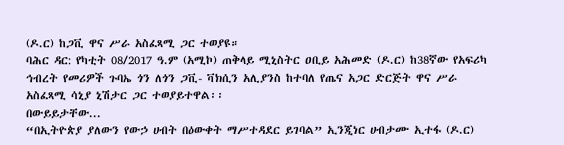(ዶ.ር) ከጋቪ ዋና ሥራ አስፈጻሚ ጋር ተወያዩ።
ባሕር ዳር: የካቲት 08/2017 ዓ.ም (አሚኮ) ጠቅላይ ሚኒስትር ዐቢይ አሕመድ (ዶ.ር) ከ38ኛው የአፍሪካ ኅብረት የመሪዎች ጉባኤ ጎን ለጎን ጋቪ- ቫክሲን አሊያንስ ከተባለ የጤና አጋር ድርጅት ዋና ሥራ አስፈጻሚ ሳኒያ ኒሽታር ጋር ተወያይተዋል፡፡
በውይይታቸው...
“በኢትዮጵያ ያለውን የውኃ ሀብት በዕውቀት ማሥተዳደር ይገባል” ኢንጂነር ሀብታሙ ኢተፋ (ዶ.ር)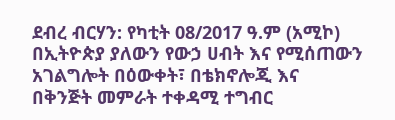ደብረ ብርሃን: የካቲት 08/2017 ዓ.ም (አሚኮ) በኢትዮጵያ ያለውን የውኃ ሀብት እና የሚሰጠውን አገልግሎት በዕውቀት፣ በቴክኖሎጂ እና በቅንጅት መምራት ተቀዳሚ ተግብር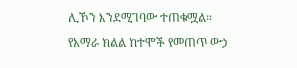ሊኾን እንደሚገባው ተጠቁሟል።
የአማራ ክልል ከተሞች የመጠጥ ውኃ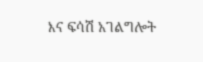እና ፍሳሽ አገልግሎት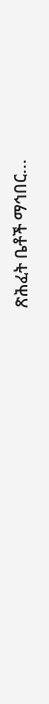ጽሕፈት ቤቶች ማኅበር...